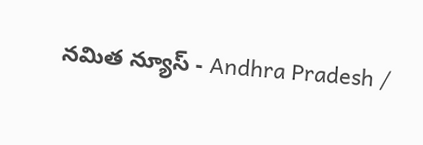నమిత న్యూస్ - Andhra Pradesh /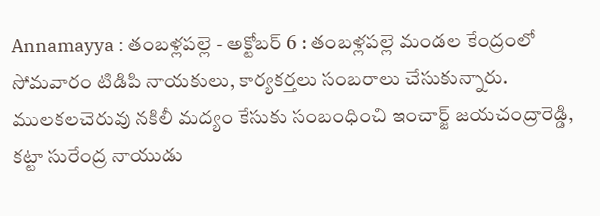Annamayya : తంబళ్లపల్లె - అక్టోబర్ 6 : తంబళ్లపల్లె మండల కేంద్రంలో సోమవారం టిడిపి నాయకులు, కార్యకర్తలు సంబరాలు చేసుకున్నారు. ములకలచెరువు నకిలీ మద్యం కేసుకు సంబంధించి ఇంచార్జ్ జయచంద్రారెడ్డి, కట్టా సురేంద్ర నాయుడు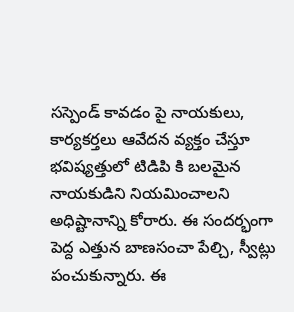సస్పెండ్ కావడం పై నాయకులు, కార్యకర్తలు ఆవేదన వ్యక్తం చేస్తూ భవిష్యత్తులో టిడిపి కి బలమైన నాయకుడిని నియమించాలని అధిష్టానాన్ని కోరారు. ఈ సందర్భంగా పెద్ద ఎత్తున బాణసంచా పేల్చి, స్వీట్లు పంచుకున్నారు. ఈ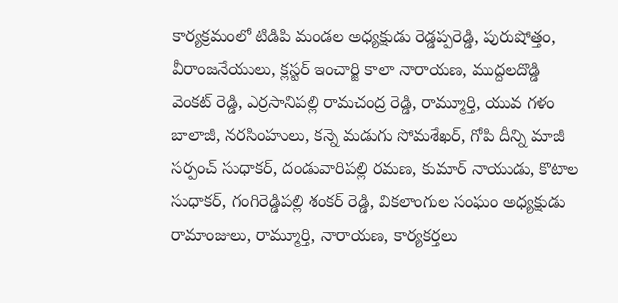కార్యక్రమంలో టిడిపి మండల అధ్యక్షుడు రెడ్డప్పరెడ్డి, పురుషోత్తం, వీరాంజనేయులు, క్లస్టర్ ఇంచార్జి కాలా నారాయణ, ముద్దలదొడ్డి వెంకట్ రెడ్డి, ఎర్రసానిపల్లి రామచంద్ర రెడ్డి, రామ్మూర్తి, యువ గళం బాలాజీ, నరసింహులు, కన్నె మడుగు సోమశేఖర్, గోపి దీన్ని మాజీ సర్పంచ్ సుధాకర్, దండువారిపల్లి రమణ, కుమార్ నాయుడు, కొటాల సుధాకర్, గంగిరెడ్డిపల్లి శంకర్ రెడ్డి, వికలాంగుల సంఘం అధ్యక్షుడు రామాంజులు, రామ్మూర్తి, నారాయణ, కార్యకర్తలు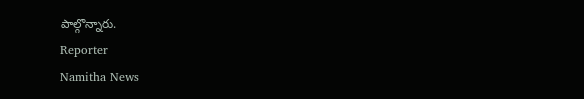పాల్గొన్నారు.
Reporter
Namitha News